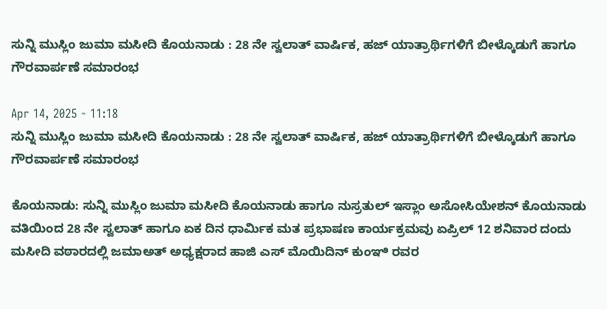ಸುನ್ನಿ ಮುಸ್ಲಿಂ ಜುಮಾ ಮಸೀದಿ ಕೊಯನಾಡು : 28 ನೇ ಸ್ವಲಾತ್ ವಾರ್ಷಿಕ, ಹಜ್ ಯಾತ್ರಾರ್ಥಿಗಳಿಗೆ ಬೀಳ್ಕೊಡುಗೆ ಹಾಗೂ ಗೌರವಾರ್ಪಣೆ ಸಮಾರಂಭ

Apr 14, 2025 - 11:18
ಸುನ್ನಿ ಮುಸ್ಲಿಂ ಜುಮಾ ಮಸೀದಿ ಕೊಯನಾಡು : 28 ನೇ ಸ್ವಲಾತ್ ವಾರ್ಷಿಕ, ಹಜ್ ಯಾತ್ರಾರ್ಥಿಗಳಿಗೆ ಬೀಳ್ಕೊಡುಗೆ ಹಾಗೂ ಗೌರವಾರ್ಪಣೆ ಸಮಾರಂಭ

ಕೊಯನಾಡು: ಸುನ್ನಿ ಮುಸ್ಲಿಂ ಜುಮಾ ಮಸೀದಿ ಕೊಯನಾಡು ಹಾಗೂ ನುಸ್ರತುಲ್ ಇಸ್ಲಾಂ ಅಸೋಸಿಯೇಶನ್ ಕೊಯನಾಡು ವತಿಯಿಂದ 28 ನೇ ಸ್ವಲಾತ್ ಹಾಗೂ ಏಕ ದಿನ ಧಾರ್ಮಿಕ ಮತ ಪ್ರಭಾಷಣ ಕಾರ್ಯಕ್ರಮವು ಏಪ್ರಿಲ್ 12 ಶನಿವಾರ ದಂದು ಮಸೀದಿ ವಠಾರದಲ್ಲಿ ಜಮಾಅತ್ ಅಧ್ಯಕ್ಷರಾದ ಹಾಜಿ ಎಸ್ ಮೊಯಿದಿನ್ ಕುಂಞಿ ರವರ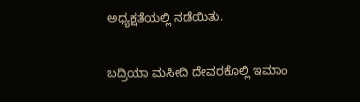ಅಧ್ಯಕ್ಷತೆಯಲ್ಲಿ ನಡೆಯಿತು.

ಬದ್ರಿಯಾ ಮಸೀದಿ ದೇವರಕೊಲ್ಲಿ ಇಮಾಂ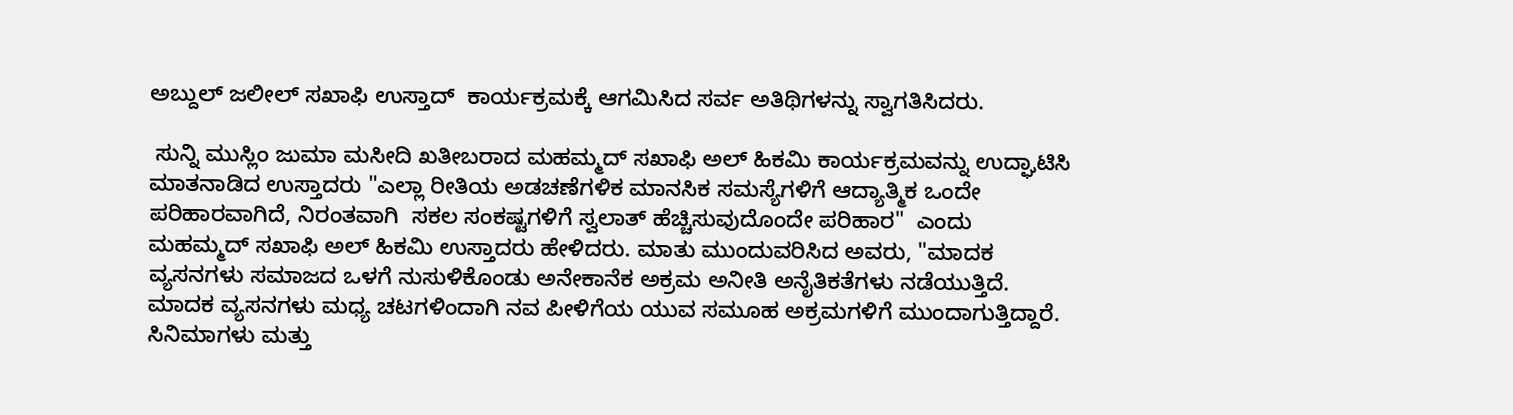ಅಬ್ದುಲ್ ಜಲೀಲ್ ಸಖಾಫಿ ಉಸ್ತಾದ್  ಕಾರ್ಯಕ್ರಮಕ್ಕೆ ಆಗಮಿಸಿದ ಸರ್ವ ಅತಿಥಿಗಳನ್ನು ಸ್ವಾಗತಿಸಿದರು.

 ಸುನ್ನಿ ಮುಸ್ಲಿಂ ಜುಮಾ ಮಸೀದಿ ಖತೀಬರಾದ ಮಹಮ್ಮದ್ ಸಖಾಫಿ ಅಲ್ ಹಿಕಮಿ ಕಾರ್ಯಕ್ರಮವನ್ನು ಉದ್ಘಾಟಿಸಿ ಮಾತನಾಡಿದ ಉಸ್ತಾದರು "ಎಲ್ಲಾ ರೀತಿಯ ಅಡಚಣೆಗಳಿಕ ಮಾನಸಿಕ ಸಮಸ್ಯೆಗಳಿಗೆ ಆದ್ಯಾತ್ಮಿಕ ಒಂದೇ ಪರಿಹಾರವಾಗಿದೆ, ನಿರಂತವಾಗಿ  ಸಕಲ ಸಂಕಷ್ಟಗಳಿಗೆ ಸ್ವಲಾತ್ ಹೆಚ್ಚಿಸುವುದೊಂದೇ ಪರಿಹಾರ"  ಎಂದು ಮಹಮ್ಮದ್ ಸಖಾಫಿ ಅಲ್ ಹಿಕಮಿ ಉಸ್ತಾದರು ಹೇಳಿದರು. ಮಾತು ಮುಂದುವರಿಸಿದ ಅವರು, "ಮಾದಕ ವ್ಯಸನಗಳು ಸಮಾಜದ ಒಳಗೆ ನುಸುಳಿಕೊಂಡು ಅನೇಕಾನೆಕ ಅಕ್ರಮ ಅನೀತಿ ಅನೈತಿಕತೆಗಳು ನಡೆಯುತ್ತಿದೆ. ಮಾದಕ ವ್ಯಸನಗಳು ಮಧ್ಯ ಚಟಗಳಿಂದಾಗಿ ನವ ಪೀಳಿಗೆಯ ಯುವ ಸಮೂಹ ಅಕ್ರಮಗಳಿಗೆ ಮುಂದಾಗುತ್ತಿದ್ದಾರೆ. ಸಿನಿಮಾಗಳು ಮತ್ತು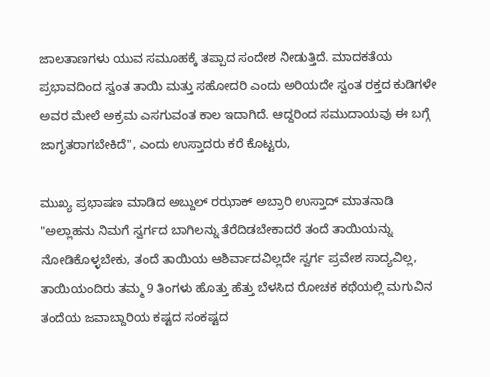ಜಾಲತಾಣಗಳು ಯುವ ಸಮೂಹಕ್ಕೆ ತಪ್ಪಾದ ಸಂದೇಶ ನೀಡುತ್ತಿದೆ. ಮಾದಕತೆಯ ಪ್ರಭಾವದಿಂದ ಸ್ವಂತ ತಾಯಿ ಮತ್ತು ಸಹೋದರಿ ಎಂದು ಅರಿಯದೇ ಸ್ವಂತ ರಕ್ತದ ಕುಡಿಗಳೇ ಅವರ ಮೇಲೆ ಅಕ್ರಮ ಎಸಗುವಂತ ಕಾಲ ಇದಾಗಿದೆ‌‌. ಆದ್ದರಿಂದ ಸಮುದಾಯವು ಈ ಬಗ್ಗೆ ಜಾಗೃತರಾಗಬೇಕಿದೆ", ಎಂದು ಉಸ್ತಾದರು ಕರೆ ಕೊಟ್ಟರು,

ಮುಖ್ಯ ಪ್ರಭಾಷಣ ಮಾಡಿದ ಅಬ್ದುಲ್ ರಝಾಕ್ ಅಬ್ರಾರಿ ಉಸ್ತಾದ್ ಮಾತನಾಡಿ "ಅಲ್ಲಾಹನು ನಿಮಗೆ ಸ್ವರ್ಗದ ಬಾಗಿಲನ್ನು ತೆರೆದಿಡಬೇಕಾದರೆ ತಂದೆ ತಾಯಿಯನ್ನು ನೋಡಿಕೊಳ್ಳಬೇಕು, ತಂದೆ ತಾಯಿಯ ಆಶಿರ್ವಾದವಿಲ್ಲದೇ ಸ್ವರ್ಗ ಪ್ರವೇಶ ಸಾದ್ಯವಿಲ್ಲ, ತಾಯಿಯಂದಿರು ತಮ್ಮ 9 ತಿಂಗಳು ಹೊತ್ತು ಹೆತ್ತು ಬೆಳಸಿದ ರೋಚಕ ಕಥೆಯಲ್ಲಿ ಮಗುವಿನ ತಂದೆಯ ಜವಾಬ್ದಾರಿಯ ಕಷ್ಟದ ಸಂಕಷ್ಟದ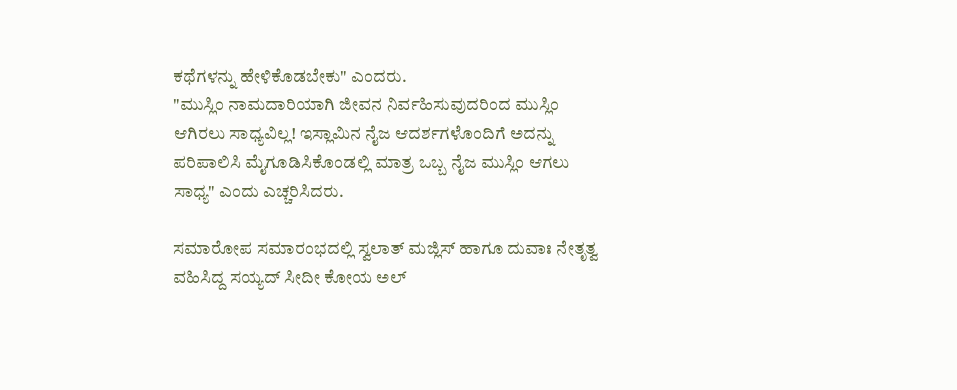ಕಥೆಗಳನ್ನು ಹೇಳಿಕೊಡಬೇಕು" ಎಂದರು.
"ಮುಸ್ಲಿಂ ನಾಮದಾರಿಯಾಗಿ ಜೀವನ ನಿರ್ವಹಿಸುವುದರಿಂದ ಮುಸ್ಲಿಂ ಆಗಿರಲು ಸಾಧ್ಯವಿಲ್ಲ! ಇಸ್ಲಾಮಿನ ನೈಜ ಆದರ್ಶಗಳೊಂದಿಗೆ ಅದನ್ನು ಪರಿಪಾಲಿಸಿ ಮೈಗೂಡಿಸಿಕೊಂಡಲ್ಲಿ ಮಾತ್ರ ಒಬ್ಬ ನೈಜ ಮುಸ್ಲಿಂ ಆಗಲು ಸಾಧ್ಯ" ಎಂದು ಎಚ್ಚರಿಸಿದರು.

ಸಮಾರೋಪ ಸಮಾರಂಭದಲ್ಲಿ ಸ್ವಲಾತ್ ಮಜ್ಲಿಸ್ ಹಾಗೂ ದುವಾಃ ನೇತೃತ್ವ ವಹಿಸಿದ್ದ ಸಯ್ಯದ್ ಸೀದೀ ಕೋಯ ಅಲ್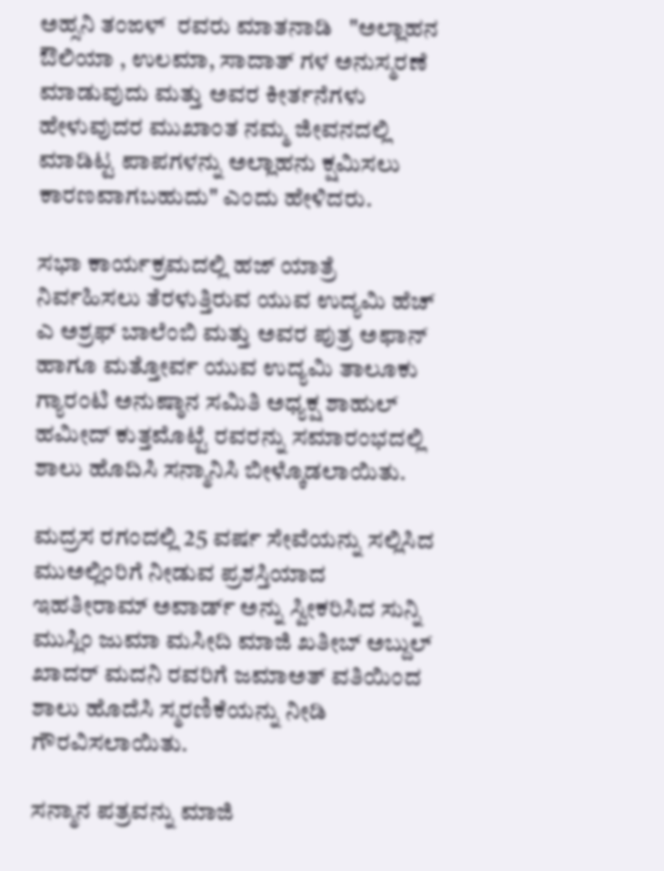ಅಹ್ಸನಿ ತಂಙಳ್  ರವರು ಮಾತನಾಡಿ   "ಅಲ್ಲಾಹನ ಔಲಿಯಾ , ಉಲಮಾ, ಸಾದಾತ್ ಗಳ ಅನುಸ್ಮರಣೆ ಮಾಡುವುದು ಮತ್ತು ಅವರ ಕೀರ್ತನೆಗಳು ಹೇಳುವುದರ ಮುಖಾಂತ ನಮ್ಮ ಜೀವನದಲ್ಲಿ ಮಾಡಿಟ್ಟ ಪಾಪಗಳನ್ನು ಅಲ್ಲಾಹನು ಕ್ಷಮಿಸಲು ಕಾರಣವಾಗಬಹುದು" ಎಂದು ಹೇಳಿದರು.

ಸಭಾ ಕಾರ್ಯಕ್ರಮದಲ್ಲಿ ಹಜ್ ಯಾತ್ರೆ ನಿರ್ವಹಿಸಲು ತೆರಳುತ್ತಿರುವ ಯುವ ಉದ್ಯಮಿ ಹೆಚ್ ಎ ಅಶ್ರಫ್ ಬಾಲೆಂಬಿ ಮತ್ತು ಅವರ ಪುತ್ರ ಅಫಾನ್ ಹಾಗೂ ಮತ್ತೋರ್ವ ಯುವ ಉದ್ಯಮಿ ತಾಲೂಕು ಗ್ಯಾರಂಟಿ ಅನುಷ್ಠಾನ ಸಮಿತಿ ಅಧ್ಯಕ್ಷ ಶಾಹುಲ್ ಹಮೀದ್ ಕುತ್ತಮೊಟ್ಟೆ ರವರನ್ನು ಸಮಾರಂಭದಲ್ಲಿ  ಶಾಲು ಹೊದಿಸಿ ಸನ್ಮಾನಿಸಿ ಬೀಳ್ಕೊಡಲಾಯಿತು.

ಮದ್ರಸ ರಗಂದಲ್ಲಿ 25 ವರ್ಷ ಸೇವೆಯನ್ನು ಸಲ್ಲಿಸಿದ ಮುಅಲ್ಲಿಂರಿಗೆ ನೀಡುವ ಪ್ರಶಸ್ತಿಯಾದ ಇಹತೀರಾಮ್ ಅವಾರ್ಡ್ ಅನ್ನು ಸ್ವೀಕರಿಸಿದ ಸುನ್ನಿ ಮುಸ್ಲಿಂ ಜುಮಾ ಮಸೀದಿ ಮಾಜಿ ಖತೀಬ್ ಅಬ್ದುಲ್ ಖಾದರ್ ಮದನಿ ರವರಿಗೆ ಜಮಾಅತ್ ವತಿಯಿಂದ ಶಾಲು ಹೊದೆಸಿ ಸ್ಮರಣಿಕೆಯನ್ನು ನೀಡಿ ಗೌರವಿಸಲಾಯಿತು.

ಸನ್ಮಾನ ಪತ್ರವನ್ನು ಮಾಜಿ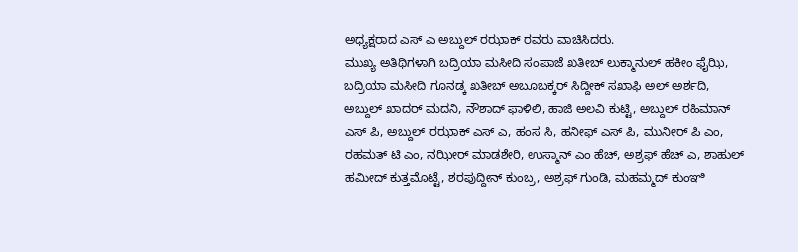ಅಧ್ಯಕ್ಷರಾದ ಎಸ್ ಎ ಅಬ್ದುಲ್ ರಝಾಕ್ ರವರು ವಾಚಿಸಿದರು.
ಮುಖ್ಯ ಅತಿಥಿಗಳಾಗಿ ಬದ್ರಿಯಾ ಮಸೀದಿ ಸಂಪಾಜೆ ಖತೀಬ್ ಲುಕ್ಮಾನುಲ್ ಹಕೀಂ ಫೈಝಿ, ಬದ್ರಿಯಾ ಮಸೀದಿ ಗೂನಡ್ಕ ಖತೀಬ್ ಅಬೂಬಕ್ಕರ್ ಸಿದ್ದೀಕ್ ಸಖಾಫಿ ಅಲ್ ಅರ್ಶದಿ, ಅಬ್ದುಲ್ ಖಾದರ್ ಮದನಿ, ನೌಶಾದ್ ಫಾಳಿಲಿ, ಹಾಜಿ ಅಲವಿ ಕುಟ್ಟಿ, ಅಬ್ದುಲ್ ರಹಿಮಾನ್ ಎಸ್ ಪಿ, ಅಬ್ದುಲ್ ರಝಾಕ್ ಎಸ್ ಎ, ಹಂಸ ಸಿ, ಹನೀಫ್ ಎಸ್ ಪಿ, ಮುನೀರ್ ಪಿ ಎಂ, ರಹಮತ್ ಟಿ ಎಂ, ನಝೀರ್ ಮಾಡಶೇರಿ, ಉಸ್ಮಾನ್ ಎಂ ಹೆಚ್, ಅಶ್ರಫ್ ಹೆಚ್ ಎ, ಶಾಹುಲ್ ಹಮೀದ್ ಕುತ್ತಮೊಟ್ಟೆ, ಶರಪುದ್ದೀನ್ ಕುಂಬ್ರ, ಅಶ್ರಫ್ ಗುಂಡಿ, ಮಹಮ್ಮದ್ ಕುಂಞಿ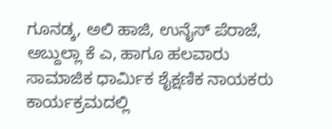ಗೂನಡ್ಕ, ಅಲಿ ಹಾಜಿ, ಉನೈಸ್ ಪೆರಾಜೆ, ಅಬ್ದುಲ್ಲಾ ಕೆ ಎ, ಹಾಗೂ ಹಲವಾರು ಸಾಮಾಜಿಕ ಧಾರ್ಮಿಕ ಶೈಕ್ಷಣಿಕ ನಾಯಕರು ಕಾರ್ಯಕ್ರಮದಲ್ಲಿ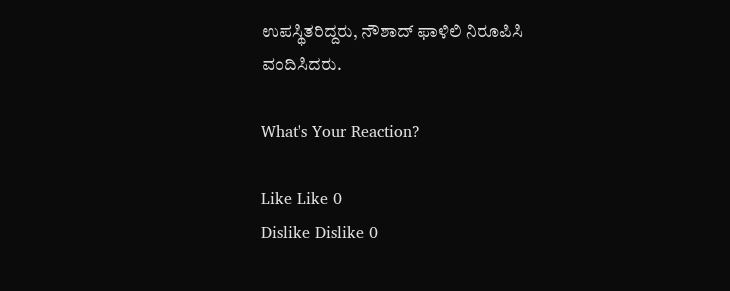ಉಪಸ್ಥಿತರಿದ್ದರು, ನೌಶಾದ್ ಫಾಳಿಲಿ ನಿರೂಪಿಸಿ ವಂದಿಸಿದರು.

What's Your Reaction?

Like Like 0
Dislike Dislike 0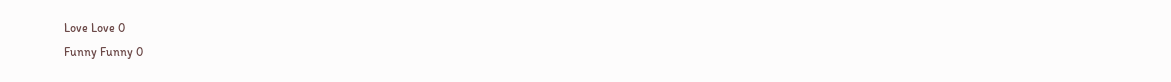Love Love 0
Funny Funny 0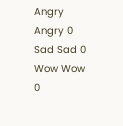Angry Angry 0
Sad Sad 0
Wow Wow 0